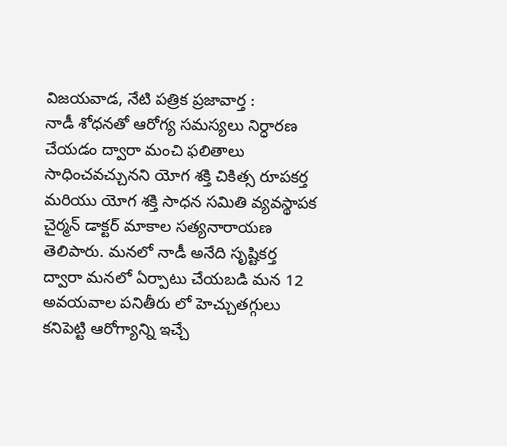విజయవాడ, నేటి పత్రిక ప్రజావార్త :
నాడీ శోధనతో ఆరోగ్య సమస్యలు నిర్ధారణ చేయడం ద్వారా మంచి ఫలితాలు సాధించవచ్చునని యోగ శక్తి చికిత్స రూపకర్త మరియు యోగ శక్తి సాధన సమితి వ్యవస్థాపక చైర్మన్ డాక్టర్ మాకాల సత్యనారాయణ తెలిపారు. మనలో నాడీ అనేది సృష్టికర్త ద్వారా మనలో ఏర్పాటు చేయబడి మన 12 అవయవాల పనితీరు లో హెచ్చుతగ్గులు కనిపెట్టి ఆరోగ్యాన్ని ఇచ్చే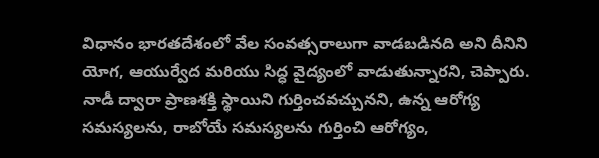విధానం భారతదేశంలో వేల సంవత్సరాలుగా వాడబడినది అని దీనిని యోగ, ఆయుర్వేద మరియు సిద్ధ వైద్యంలో వాడుతున్నారని, చెప్పారు. నాడీ ద్వారా ప్రాణశక్తి స్థాయిని గుర్తించవచ్చునని, ఉన్న ఆరోగ్య సమస్యలను, రాబోయే సమస్యలను గుర్తించి ఆరోగ్యం,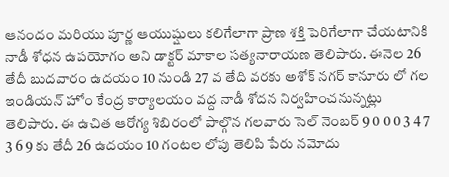ఆనందం మరియు పూర్ణ ఆయుష్షులు కలిగేలాగా ప్రాణ శక్తి పెరిగేలాగా చేయటానికి నాడీ శోధన ఉపయోగం అని డాక్టర్ మాకాల సత్యనారాయణ తెలిపారు. ఈనెల 26 తేదీ బుదవారం ఉదయం 10 నుండి 27 వ తేది వరకు అశోక్ నగర్ కానూరు లో గల ఇండియన్ హోం కేంద్ర కార్యాలయం వద్ద నాడీ శోదన నిర్వహించనున్నట్లు తెలిపారు. ఈ ఉచిత ఆరోగ్య శిబిరంలో పాల్గొన గలవారు సెల్ నెంబర్ 9 0 0 0 3 4 7 3 6 9 కు తేదీ 26 ఉదయం 10 గంటల లోపు తెలిపి పేరు నమోదు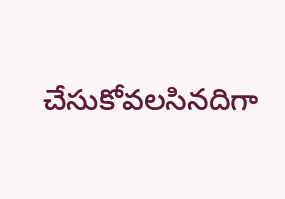చేసుకోవలసినదిగా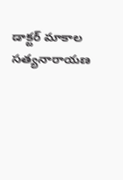డాక్టర్ మాకాల సత్యనారాయణ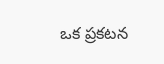ఒక ప్రకటన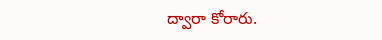ద్వారా కోరారు.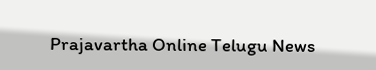Prajavartha Online Telugu News